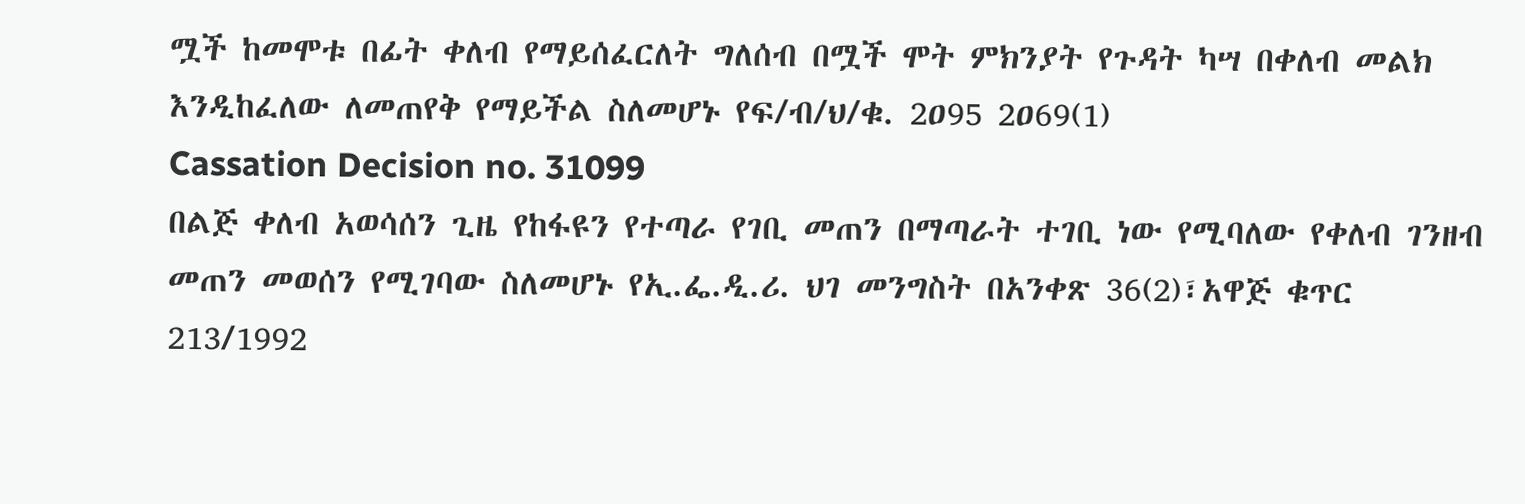ሟች ከመሞቱ በፊት ቀለብ የማይሰፈርለት ግለሰብ በሟች ሞት ምክንያት የጉዳት ካሣ በቀለብ መልክ እንዲከፈለው ለመጠየቅ የማይችል ስለመሆኑ የፍ/ብ/ህ/ቁ. 2ዐ95 2ዐ69(1)
Cassation Decision no. 31099
በልጅ ቀለብ አወሳሰን ጊዜ የከፋዩን የተጣራ የገቢ መጠን በማጣራት ተገቢ ነው የሚባለው የቀለብ ገንዘብ መጠን መወሰን የሚገባው ስለመሆኑ የኢ.ፌ.ዲ.ሪ. ህገ መንግስት በአንቀጽ 36(2)፣አዋጅ ቁጥር 213/1992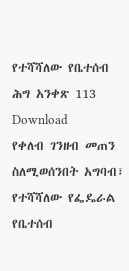የተሻሻለው የቤተሰብ ሕግ አንቀጽ 113
Download
የቀለብ ገንዘብ መጠን ስለሚወሰንበት አግባብ፣ የተሻሻለው የፌዴራል የቤተሰብ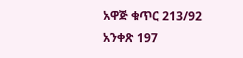አዋጅ ቁጥር 213/92 አንቀጽ 197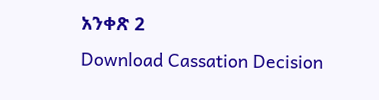አንቀጽ 2
Download Cassation Decision